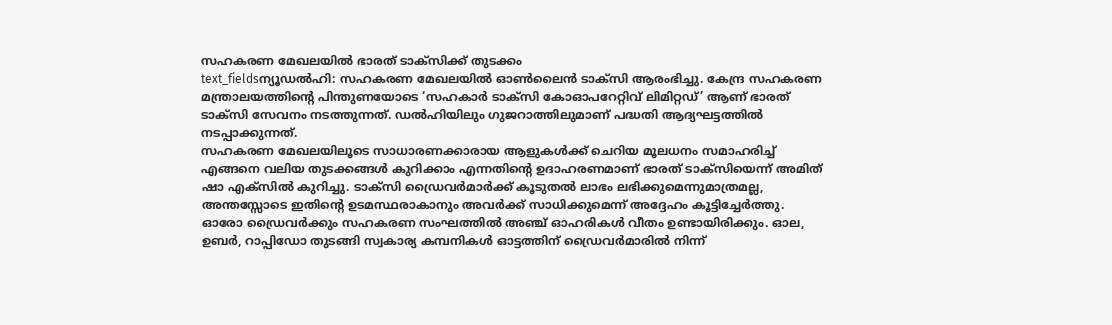സഹകരണ മേഖലയിൽ ഭാരത് ടാക്സിക്ക് തുടക്കം
text_fieldsന്യൂഡൽഹി: സഹകരണ മേഖലയിൽ ഓൺലൈൻ ടാക്സി ആരംഭിച്ചു. കേന്ദ്ര സഹകരണ മന്ത്രാലയത്തിന്റെ പിന്തുണയോടെ ‘സഹകാർ ടാക്സി കോഓപറേറ്റിവ് ലിമിറ്റഡ്’ ആണ് ഭാരത് ടാക്സി സേവനം നടത്തുന്നത്. ഡൽഹിയിലും ഗുജറാത്തിലുമാണ് പദ്ധതി ആദ്യഘട്ടത്തിൽ നടപ്പാക്കുന്നത്.
സഹകരണ മേഖലയിലൂടെ സാധാരണക്കാരായ ആളുകൾക്ക് ചെറിയ മൂലധനം സമാഹരിച്ച് എങ്ങനെ വലിയ തുടക്കങ്ങൾ കുറിക്കാം എന്നതിന്റെ ഉദാഹരണമാണ് ഭാരത് ടാക്സിയെന്ന് അമിത് ഷാ എക്സിൽ കുറിച്ചു. ടാക്സി ഡ്രൈവർമാർക്ക് കൂടുതൽ ലാഭം ലഭിക്കുമെന്നുമാത്രമല്ല, അന്തസ്സോടെ ഇതിന്റെ ഉടമസ്ഥരാകാനും അവർക്ക് സാധിക്കുമെന്ന് അദ്ദേഹം കൂട്ടിച്ചേർത്തു.
ഓരോ ഡ്രൈവർക്കും സഹകരണ സംഘത്തിൽ അഞ്ച് ഓഹരികൾ വീതം ഉണ്ടായിരിക്കും. ഓല, ഉബർ, റാപ്പിഡോ തുടങ്ങി സ്വകാര്യ കമ്പനികൾ ഓട്ടത്തിന് ഡ്രൈവർമാരിൽ നിന്ന്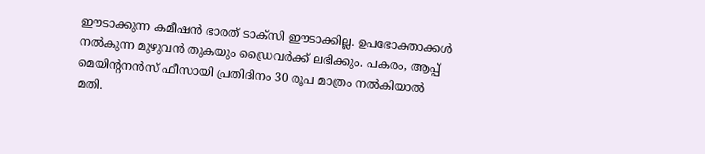ഈടാക്കുന്ന കമീഷൻ ഭാരത് ടാക്സി ഈടാക്കില്ല. ഉപഭോക്താക്കൾ നൽകുന്ന മുഴുവൻ തുകയും ഡ്രൈവർക്ക് ലഭിക്കും. പകരം, ആപ്പ് മെയിന്റനൻസ് ഫീസായി പ്രതിദിനം 30 രൂപ മാത്രം നൽകിയാൽ മതി.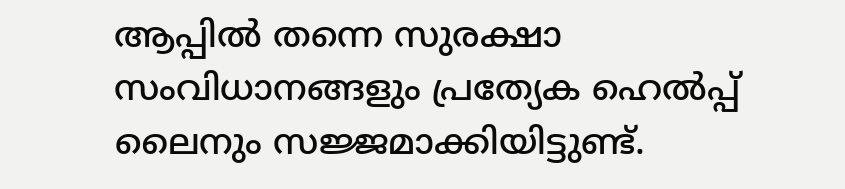ആപ്പിൽ തന്നെ സുരക്ഷാ സംവിധാനങ്ങളും പ്രത്യേക ഹെൽപ്പ് ലൈനും സജ്ജമാക്കിയിട്ടുണ്ട്.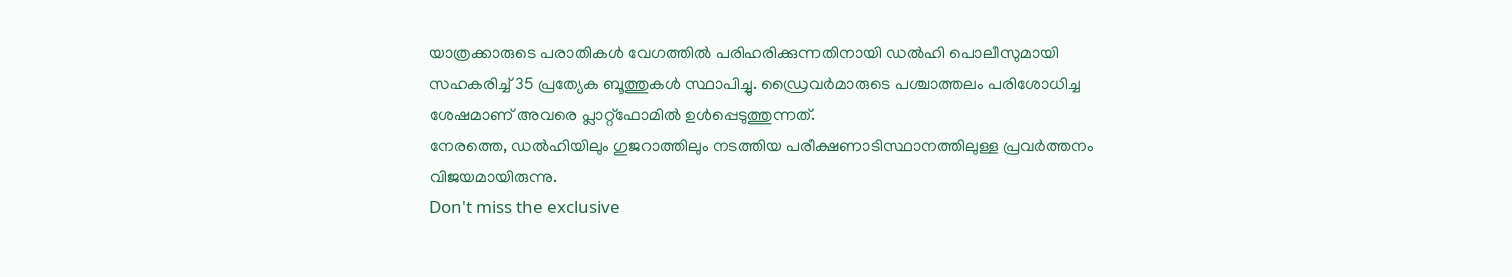യാത്രക്കാരുടെ പരാതികൾ വേഗത്തിൽ പരിഹരിക്കുന്നതിനായി ഡൽഹി പൊലീസുമായി സഹകരിച്ച് 35 പ്രത്യേക ബൂത്തുകൾ സ്ഥാപിച്ചു. ഡ്രൈവർമാരുടെ പശ്ചാത്തലം പരിശോധിച്ച ശേഷമാണ് അവരെ പ്ലാറ്റ്ഫോമിൽ ഉൾപ്പെടുത്തുന്നത്.
നേരത്തെ, ഡൽഹിയിലും ഗുജറാത്തിലും നടത്തിയ പരീക്ഷണാടിസ്ഥാനത്തിലുള്ള പ്രവർത്തനം വിജയമായിരുന്നു.
Don't miss the exclusive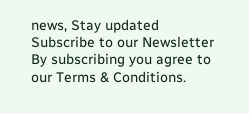news, Stay updated
Subscribe to our Newsletter
By subscribing you agree to our Terms & Conditions.